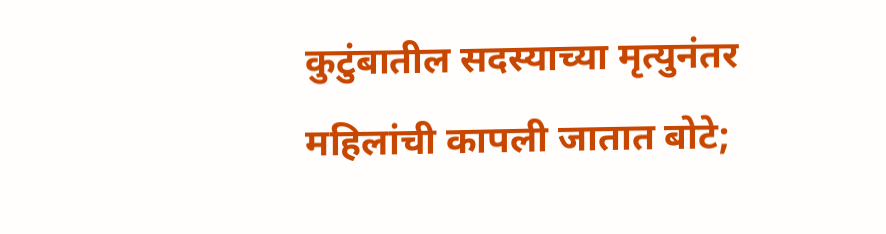कुटुंबातील सदस्याच्या मृत्युनंतर महिलांची कापली जातात बोटे;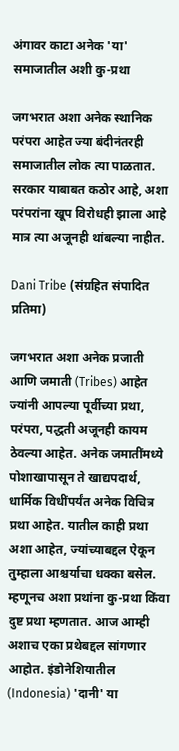अंगावर काटा अनेक 'या' समाजातील अशी कु-प्रथा

जगभरात अशा अनेक स्थानिक परंपरा आहेत ज्या बंदीनंतरही समाजातील लोक त्या पाळतात. सरकार याबाबत कठोर आहे, अशा परंपरांना खूप विरोधही झाला आहे मात्र त्या अजूनही थांबल्या नाहीत.

Dani Tribe (संग्रहित संपादित प्रतिमा)

जगभरात अशा अनेक प्रजाती आणि जमाती (Tribes) आहेत ज्यांनी आपल्या पूर्वीच्या प्रथा, परंपरा, पद्धती अजूनही कायम ठेवल्या आहेत. अनेक जमातींमध्ये पोशाखापासून ते खाद्यपदार्थ, धार्मिक विधींपर्यंत अनेक विचित्र प्रथा आहेत. यातील काही प्रथा अशा आहेत, ज्यांच्याबद्दल ऐकून तुम्हाला आश्चर्याचा धक्का बसेल. म्हणूनच अशा प्रथांना कु-प्रथा किंवा दुष्ट प्रथा म्हणतात. आज आम्ही अशाच एका प्रथेबद्दल सांगणार आहोत. इंडोनेशियातील (Indonesia) 'दानी' या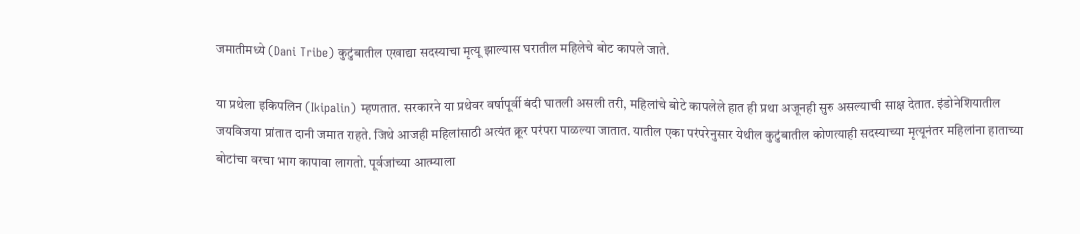जमातीमध्ये (Dani Tribe) कुटुंबातील एखाद्या सदस्याचा मृत्यू झाल्यास घरातील महिलेचे बोट कापले जाते.

या प्रथेला इकिपलिन (Ikipalin) म्हणतात. सरकारने या प्रथेवर वर्षापूर्वी बंदी घातली असली तरी, महिलांचे बोटे कापलेले हात ही प्रथा अजूनही सुरु असल्याची साक्ष देतात. इंडोनेशियातील जयविजया प्रांतात दानी जमात राहते. जिथे आजही महिलांसाठी अत्यंत क्रूर परंपरा पाळल्या जातात. यातील एका परंपरेनुसार येथील कुटुंबातील कोणत्याही सदस्याच्या मृत्यूनंतर महिलांना हाताच्या बोटांचा वरचा भाग कापावा लागतो. पूर्वजांच्या आत्म्याला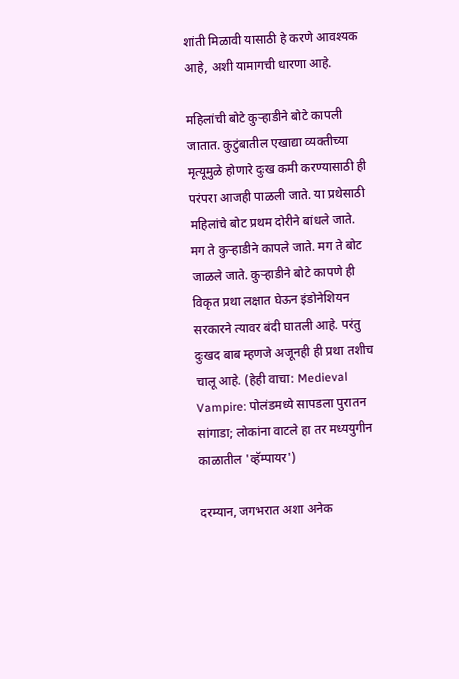शांती मिळावी यासाठी हे करणे आवश्यक आहे, अशी यामागची धारणा आहे.

महिलांची बोटे कुऱ्हाडीने बोटे कापली जातात. कुटुंबातील एखाद्या व्यक्तीच्या मृत्यूमुळे होणारे दुःख कमी करण्यासाठी ही परंपरा आजही पाळली जाते. या प्रथेसाठी महिलांचे बोट प्रथम दोरीने बांधले जाते. मग ते कुऱ्हाडीने कापले जाते. मग ते बोट जाळले जाते. कुऱ्हाडीने बोटे कापणे ही विकृत प्रथा लक्षात घेऊन इंडोनेशियन सरकारने त्यावर बंदी घातली आहे. परंतु दुःखद बाब म्हणजे अजूनही ही प्रथा तशीच चालू आहे. (हेही वाचा: Medieval Vampire: पोलंडमध्ये सापडला पुरातन सांगाडा; लोकांना वाटले हा तर मध्ययुगीन काळातील 'व्हॅम्पायर')

दरम्यान, जगभरात अशा अनेक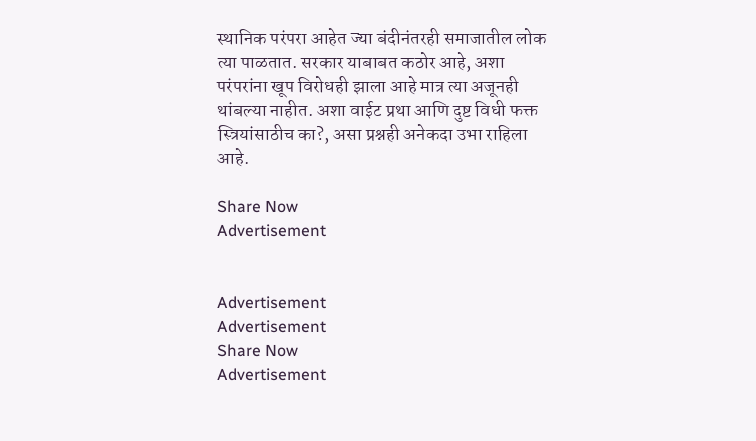स्थानिक परंपरा आहेत ज्या बंदीनंतरही समाजातील लोक त्या पाळतात. सरकार याबाबत कठोर आहे, अशा परंपरांना खूप विरोधही झाला आहे मात्र त्या अजूनही थांबल्या नाहीत. अशा वाईट प्रथा आणि दुष्ट विधी फक्त स्त्रियांसाठीच का?, असा प्रश्नही अनेकदा उभा राहिला आहे.

Share Now
Advertisement


Advertisement
Advertisement
Share Now
Advertisement